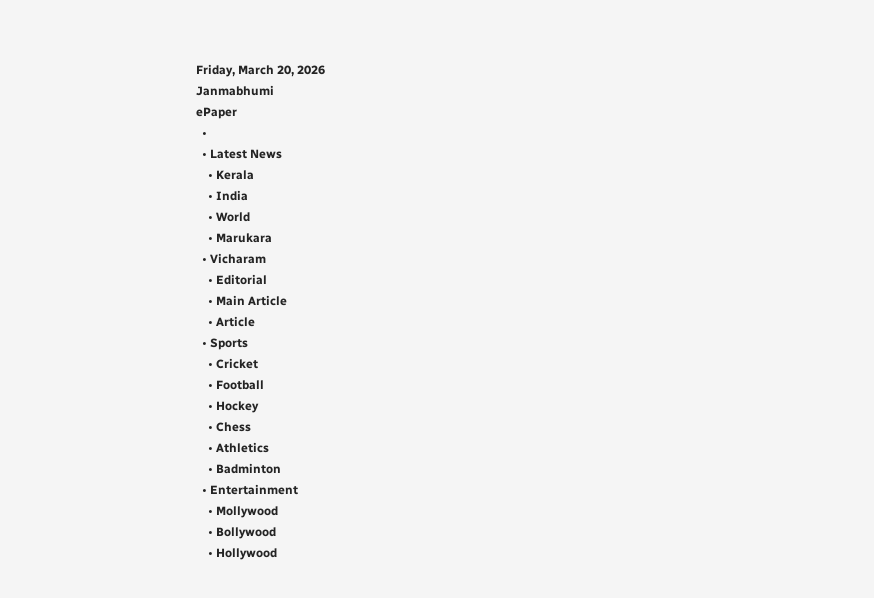Friday, March 20, 2026
Janmabhumi
ePaper
  •
  • Latest News
    • Kerala
    • India
    • World
    • Marukara
  • Vicharam
    • Editorial
    • Main Article
    • Article
  • Sports
    • Cricket
    • Football
    • Hockey
    • Chess
    • Athletics
    • Badminton
  • Entertainment
    • Mollywood
    • Bollywood
    • Hollywood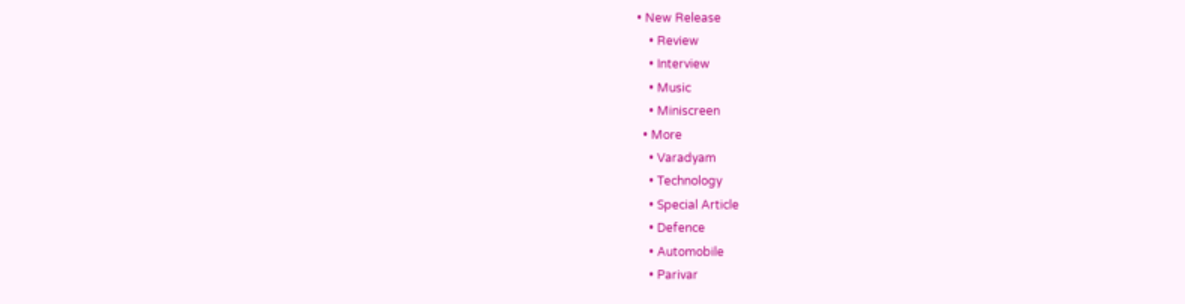• New Release
    • Review
    • Interview
    • Music
    • Miniscreen
  • More
    • Varadyam
    • Technology
    • Special Article
    • Defence
    • Automobile
    • Parivar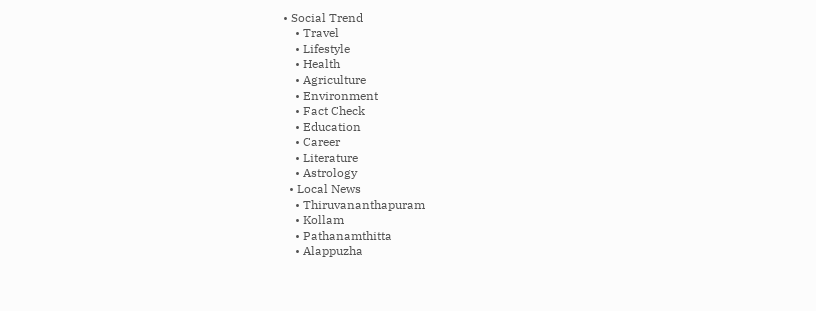• Social Trend
    • Travel
    • Lifestyle
    • Health
    • Agriculture
    • Environment
    • Fact Check
    • Education
    • Career
    • Literature
    • Astrology
  • Local News
    • Thiruvananthapuram
    • Kollam
    • Pathanamthitta
    • Alappuzha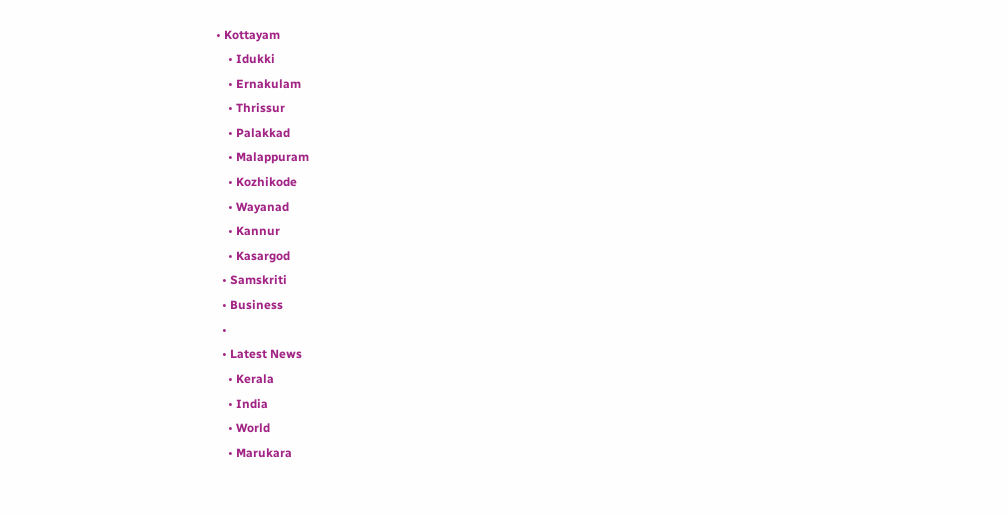• Kottayam
    • Idukki
    • Ernakulam
    • Thrissur
    • Palakkad
    • Malappuram
    • Kozhikode
    • Wayanad
    • Kannur
    • Kasargod
  • Samskriti
  • Business
  •
  • Latest News
    • Kerala
    • India
    • World
    • Marukara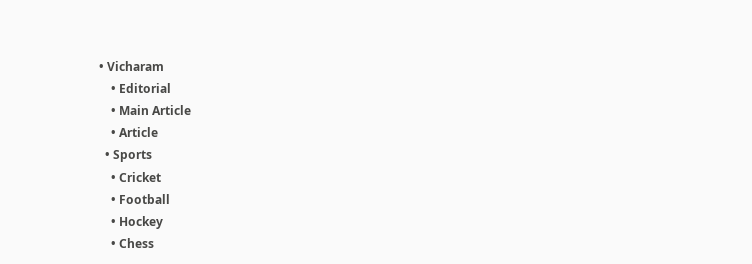• Vicharam
    • Editorial
    • Main Article
    • Article
  • Sports
    • Cricket
    • Football
    • Hockey
    • Chess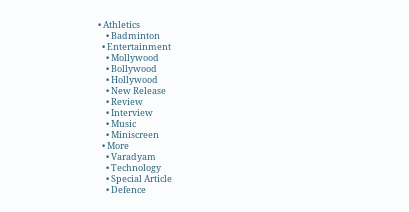• Athletics
    • Badminton
  • Entertainment
    • Mollywood
    • Bollywood
    • Hollywood
    • New Release
    • Review
    • Interview
    • Music
    • Miniscreen
  • More
    • Varadyam
    • Technology
    • Special Article
    • Defence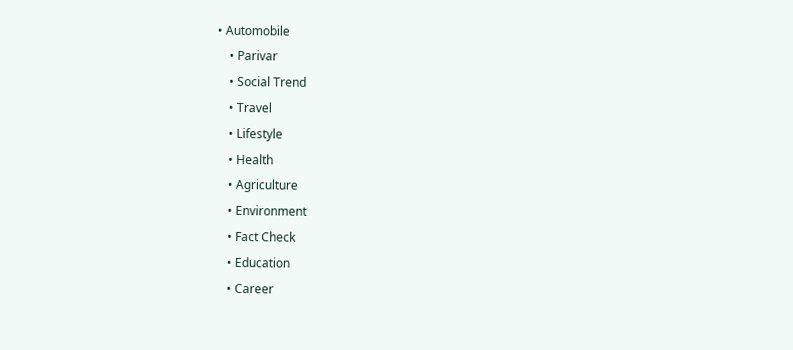• Automobile
    • Parivar
    • Social Trend
    • Travel
    • Lifestyle
    • Health
    • Agriculture
    • Environment
    • Fact Check
    • Education
    • Career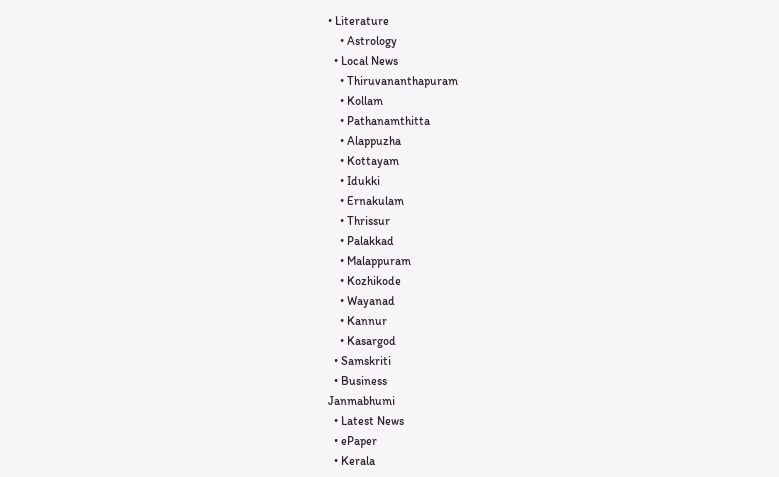• Literature
    • Astrology
  • Local News
    • Thiruvananthapuram
    • Kollam
    • Pathanamthitta
    • Alappuzha
    • Kottayam
    • Idukki
    • Ernakulam
    • Thrissur
    • Palakkad
    • Malappuram
    • Kozhikode
    • Wayanad
    • Kannur
    • Kasargod
  • Samskriti
  • Business
Janmabhumi
  • Latest News
  • ePaper
  • Kerala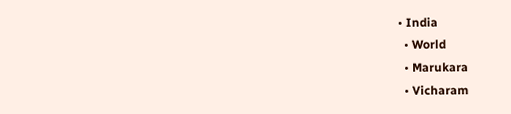• India
  • World
  • Marukara
  • Vicharam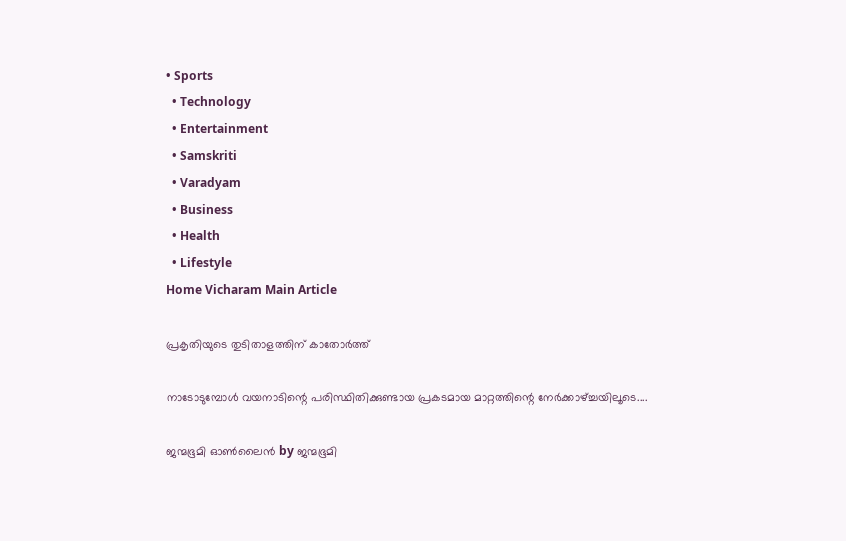• Sports
  • Technology
  • Entertainment
  • Samskriti
  • Varadyam
  • Business
  • Health
  • Lifestyle
Home Vicharam Main Article

പ്രകൃതിയുടെ തുടിതാളത്തിന് കാതോര്‍ത്ത്

നാടോടുമ്പോള്‍ വയനാടിന്റെ പരിസ്ഥിതിക്കുണ്ടായ പ്രകടമായ മാറ്റത്തിന്റെ നേര്‍ക്കാഴ്‌ച്ചയിലൂടെ....

ജന്മഭൂമി ഓണ്‍ലൈന്‍ by ജന്മഭൂമി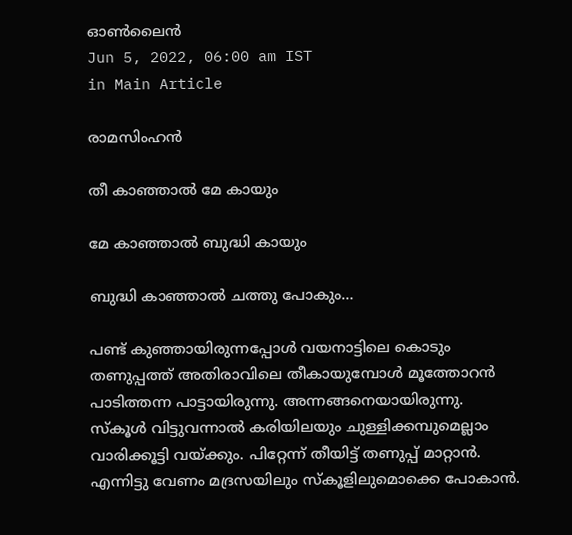ഓണ്‍ലൈന്‍
Jun 5, 2022, 06:00 am IST
in Main Article

രാമസിംഹന്‍

തീ കാഞ്ഞാല്‍ മേ കായും

മേ കാഞ്ഞാല്‍ ബുദ്ധി കായും

ബുദ്ധി കാഞ്ഞാല്‍ ചത്തു പോകും…

പണ്ട് കുഞ്ഞായിരുന്നപ്പോള്‍ വയനാട്ടിലെ കൊടും തണുപ്പത്ത് അതിരാവിലെ തീകായുമ്പോള്‍ മൂത്തോറന്‍ പാടിത്തന്ന പാട്ടായിരുന്നു. അന്നങ്ങനെയായിരുന്നു. സ്‌കൂള്‍ വിട്ടുവന്നാല്‍ കരിയിലയും ചുള്ളിക്കമ്പുമെല്ലാം വാരിക്കൂട്ടി വയ്‌ക്കും. പിറ്റേന്ന് തീയിട്ട് തണുപ്പ് മാറ്റാന്‍. എന്നിട്ടു വേണം മദ്രസയിലും സ്‌കൂളിലുമൊക്കെ പോകാന്‍.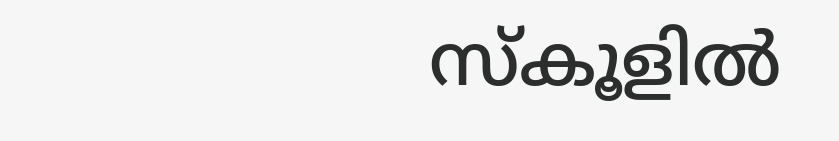സ്‌കൂളില്‍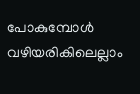പോകുമ്പോള്‍ വഴിയരികിലെല്ലാം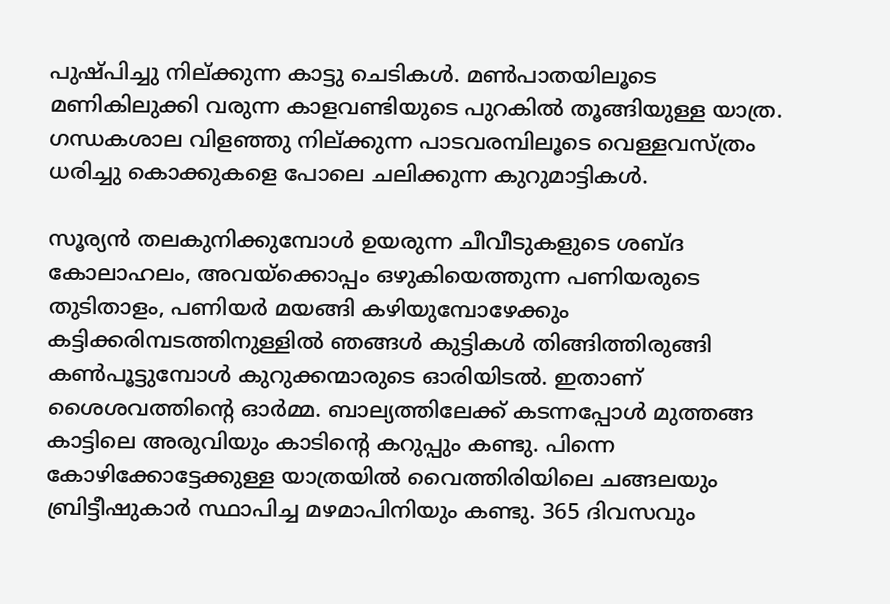പുഷ്പിച്ചു നില്ക്കുന്ന കാട്ടു ചെടികള്‍. മണ്‍പാതയിലൂടെ മണികിലുക്കി വരുന്ന കാളവണ്ടിയുടെ പുറകില്‍ തൂങ്ങിയുള്ള യാത്ര. ഗന്ധകശാല വിളഞ്ഞു നില്ക്കുന്ന പാടവരമ്പിലൂടെ വെള്ളവസ്ത്രം ധരിച്ചു കൊക്കുകളെ പോലെ ചലിക്കുന്ന കുറുമാട്ടികള്‍.

സൂര്യന്‍ തലകുനിക്കുമ്പോള്‍ ഉയരുന്ന ചീവീടുകളുടെ ശബ്ദ കോലാഹലം, അവയ്‌ക്കൊപ്പം ഒഴുകിയെത്തുന്ന പണിയരുടെ തുടിതാളം, പണിയര്‍ മയങ്ങി കഴിയുമ്പോഴേക്കും കട്ടിക്കരിമ്പടത്തിനുള്ളില്‍ ഞങ്ങള്‍ കുട്ടികള്‍ തിങ്ങിത്തിരുങ്ങി കണ്‍പൂട്ടുമ്പോള്‍ കുറുക്കന്മാരുടെ ഓരിയിടല്‍. ഇതാണ് ശൈശവത്തിന്റെ ഓര്‍മ്മ. ബാല്യത്തിലേക്ക് കടന്നപ്പോള്‍ മുത്തങ്ങ കാട്ടിലെ അരുവിയും കാടിന്റെ കറുപ്പും കണ്ടു. പിന്നെ കോഴിക്കോട്ടേക്കുള്ള യാത്രയില്‍ വൈത്തിരിയിലെ ചങ്ങലയും ബ്രിട്ടീഷുകാര്‍ സ്ഥാപിച്ച മഴമാപിനിയും കണ്ടു. 365 ദിവസവും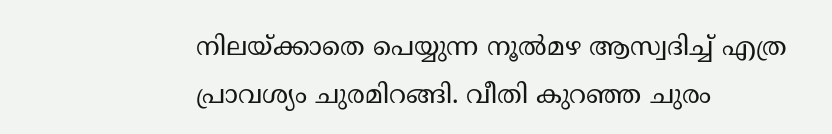നിലയ്‌ക്കാതെ പെയ്യുന്ന നൂല്‍മഴ ആസ്വദിച്ച് എത്ര പ്രാവശ്യം ചുരമിറങ്ങി. വീതി കുറഞ്ഞ ചുരം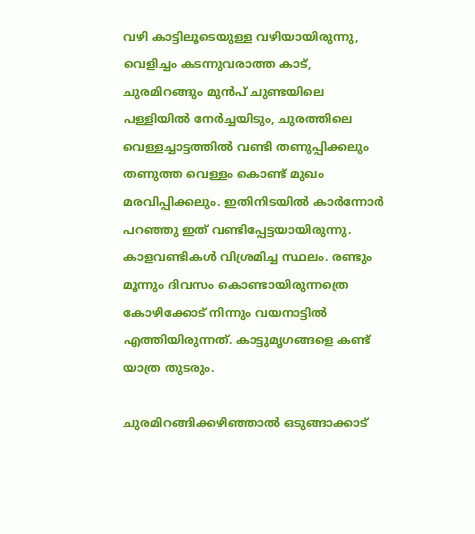വഴി കാട്ടിലൂടെയുള്ള വഴിയായിരുന്നു, വെളിച്ചം കടന്നുവരാത്ത കാട്, ചുരമിറങ്ങും മുന്‍പ് ചുണ്ടയിലെ പള്ളിയില്‍ നേര്‍ച്ചയിടും, ചുരത്തിലെ വെള്ളച്ചാട്ടത്തില്‍ വണ്ടി തണുപ്പിക്കലും തണുത്ത വെള്ളം കൊണ്ട് മുഖം മരവിപ്പിക്കലും. ഇതിനിടയില്‍ കാര്‍ന്നോര്‍ പറഞ്ഞു ഇത് വണ്ടിപ്പേട്ടയായിരുന്നു. കാളവണ്ടികള്‍ വിശ്രമിച്ച സ്ഥലം. രണ്ടും മൂന്നും ദിവസം കൊണ്ടായിരുന്നത്രെ കോഴിക്കോട് നിന്നും വയനാട്ടില്‍ എത്തിയിരുന്നത്. കാട്ടുമൃഗങ്ങളെ കണ്ട് യാത്ര തുടരും.

ചുരമിറങ്ങിക്കഴിഞ്ഞാല്‍ ഒടുങ്ങാക്കാട്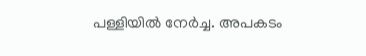പള്ളിയില്‍ നേര്‍ച്ച. അപകടം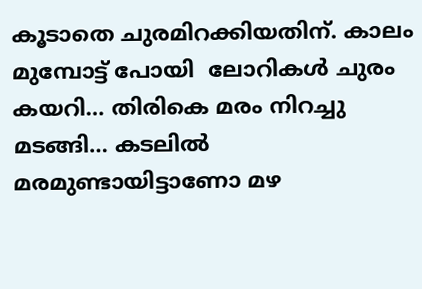കൂടാതെ ചുരമിറക്കിയതിന്. കാലം മുമ്പോട്ട് പോയി  ലോറികള്‍ ചുരം കയറി… തിരികെ മരം നിറച്ചു മടങ്ങി… കടലില്‍ മരമുണ്ടായിട്ടാണോ മഴ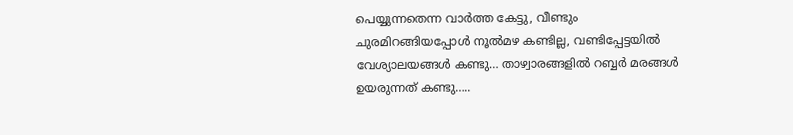പെയ്യുന്നതെന്ന വാര്‍ത്ത കേട്ടു, വീണ്ടും ചുരമിറങ്ങിയപ്പോള്‍ നൂല്‍മഴ കണ്ടില്ല, വണ്ടിപ്പേട്ടയില്‍ വേശ്യാലയങ്ങള്‍ കണ്ടു… താഴ്വാരങ്ങളില്‍ റബ്ബര്‍ മരങ്ങള്‍ ഉയരുന്നത് കണ്ടു…..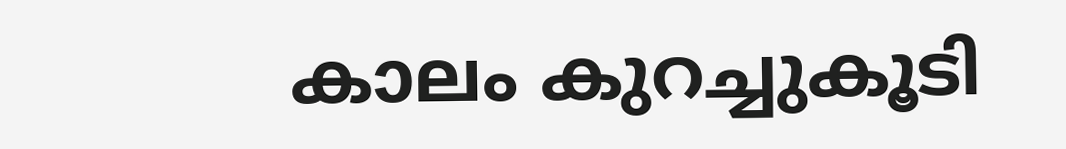കാലം കുറച്ചുകൂടി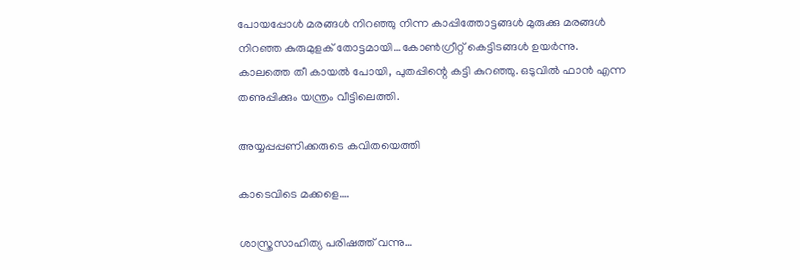പോയപ്പോള്‍ മരങ്ങള്‍ നിറഞ്ഞു നിന്ന കാപ്പിത്തോട്ടങ്ങള്‍ മുരുക്കു മരങ്ങള്‍ നിറഞ്ഞ കുരുമുളക് തോട്ടമായി…കോണ്‍ഗ്രീറ്റ് കെട്ടിടങ്ങള്‍ ഉയര്‍ന്നു. കാലത്തെ തീ കായല്‍ പോയി, പുതപ്പിന്റെ കട്ടി കുറഞ്ഞു. ഒടുവില്‍ ഫാന്‍ എന്ന തണുപ്പിക്കും യന്ത്രം വീട്ടിലെത്തി.

അയ്യപ്പപ്പണിക്കരുടെ കവിതയെത്തി

കാടെവിടെ മക്കളെ….

ശാസ്ത്രസാഹിത്യ പരിഷത്ത് വന്നു…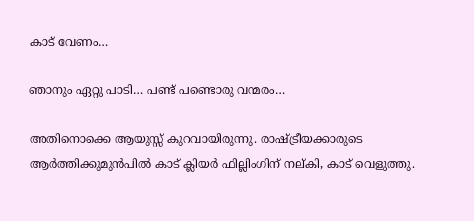കാട് വേണം…

ഞാനും ഏറ്റു പാടി… പണ്ട് പണ്ടൊരു വന്മരം…

അതിനൊക്കെ ആയുസ്സ് കുറവായിരുന്നു. രാഷ്‌ട്രീയക്കാരുടെ ആര്‍ത്തിക്കുമുന്‍പില്‍ കാട് ക്ലിയര്‍ ഫില്ലിംഗിന് നല്കി, കാട് വെളുത്തു.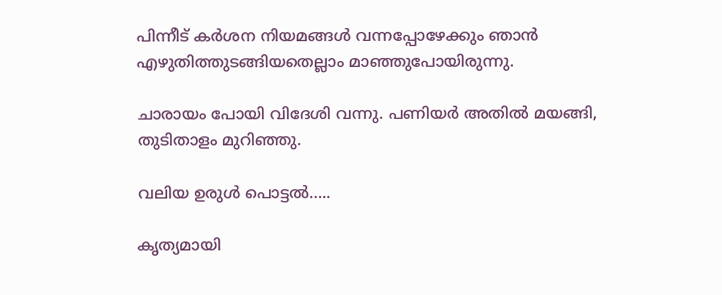പിന്നീട് കര്‍ശന നിയമങ്ങള്‍ വന്നപ്പോഴേക്കും ഞാന്‍ എഴുതിത്തുടങ്ങിയതെല്ലാം മാഞ്ഞുപോയിരുന്നു.

ചാരായം പോയി വിദേശി വന്നു. പണിയര്‍ അതില്‍ മയങ്ങി, തുടിതാളം മുറിഞ്ഞു.

വലിയ ഉരുള്‍ പൊട്ടല്‍…..

കൃത്യമായി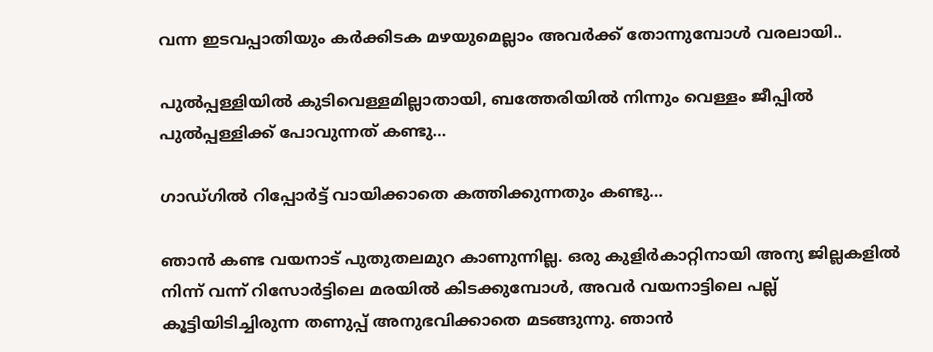വന്ന ഇടവപ്പാതിയും കര്‍ക്കിടക മഴയുമെല്ലാം അവര്‍ക്ക് തോന്നുമ്പോള്‍ വരലായി..

പുല്‍പ്പള്ളിയില്‍ കുടിവെള്ളമില്ലാതായി, ബത്തേരിയില്‍ നിന്നും വെള്ളം ജീപ്പില്‍ പുല്‍പ്പള്ളിക്ക് പോവുന്നത് കണ്ടു…

ഗാഡ്ഗില്‍ റിപ്പോര്‍ട്ട് വായിക്കാതെ കത്തിക്കുന്നതും കണ്ടു…

ഞാന്‍ കണ്ട വയനാട് പുതുതലമുറ കാണുന്നില്ല. ഒരു കുളിര്‍കാറ്റിനായി അന്യ ജില്ലകളില്‍ നിന്ന് വന്ന് റിസോര്‍ട്ടിലെ മരയില്‍ കിടക്കുമ്പോള്‍, അവര്‍ വയനാട്ടിലെ പല്ല് കൂട്ടിയിടിച്ചിരുന്ന തണുപ്പ് അനുഭവിക്കാതെ മടങ്ങുന്നു. ഞാന്‍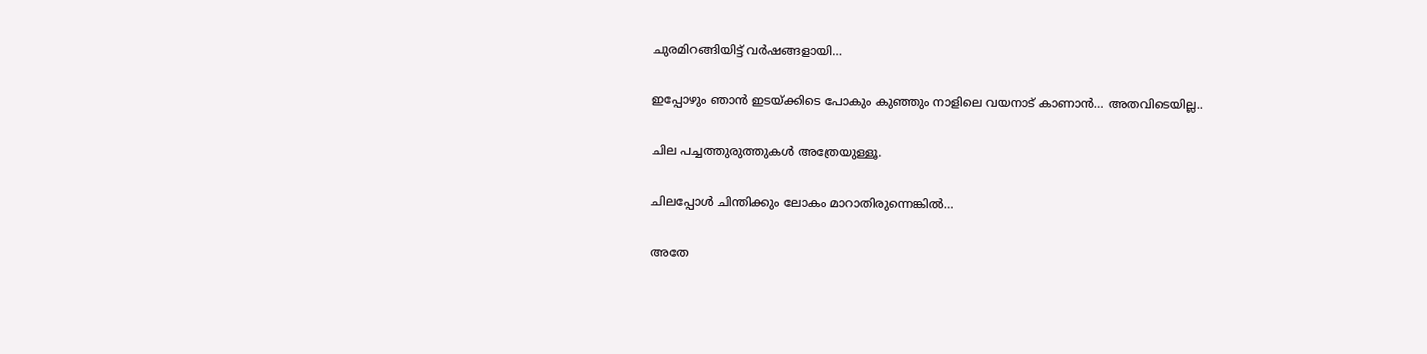ചുരമിറങ്ങിയിട്ട് വര്‍ഷങ്ങളായി…

ഇപ്പോഴും ഞാന്‍ ഇടയ്‌ക്കിടെ പോകും കുഞ്ഞും നാളിലെ വയനാട് കാണാന്‍… അതവിടെയില്ല..

ചില പച്ചത്തുരുത്തുകള്‍ അത്രേയുള്ളൂ.

ചിലപ്പോള്‍ ചിന്തിക്കും ലോകം മാറാതിരുന്നെങ്കില്‍…

അതേ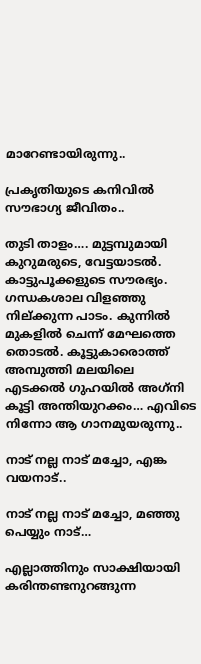മാറേണ്ടായിരുന്നു..

പ്രകൃതിയുടെ കനിവില്‍ സൗഭാഗ്യ ജീവിതം..

തുടി താളം…. മുട്ടമ്പുമായി കുറുമരുടെ, വേട്ടയാടല്‍. കാട്ടുപൂക്കളുടെ സൗരഭ്യം. ഗന്ധകശാല വിളഞ്ഞു നില്ക്കുന്ന പാടം. കുന്നില്‍ മുകളില്‍ ചെന്ന് മേഘത്തെ തൊടല്‍. കൂട്ടുകാരൊത്ത് അമ്പുത്തി മലയിലെ എടക്കല്‍ ഗുഹയില്‍ അഗ്‌നി കൂട്ടി അന്തിയുറക്കം… എവിടെ നിന്നോ ആ ഗാനമുയരുന്നു..

നാട് നല്ല നാട് മച്ചോ, എങ്ക വയനാട്..

നാട് നല്ല നാട് മച്ചോ, മഞ്ഞു പെയ്യും നാട്…

എല്ലാത്തിനും സാക്ഷിയായി കരിന്തണ്ടനുറങ്ങുന്ന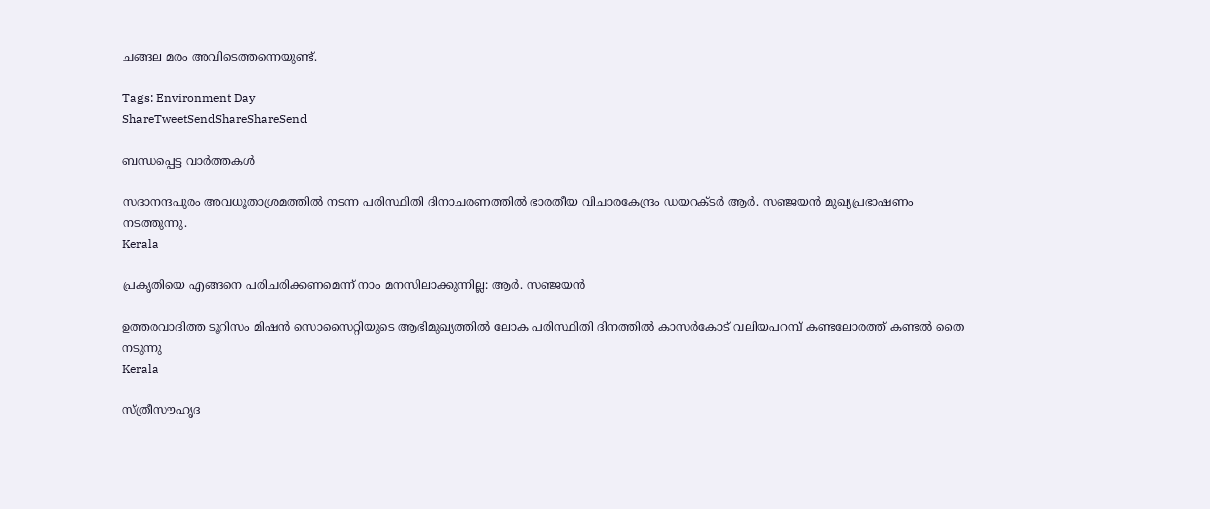ചങ്ങല മരം അവിടെത്തന്നെയുണ്ട്.

Tags: Environment Day
ShareTweetSendShareShareSend

ബന്ധപ്പെട്ട വാര്‍ത്തകള്‍

സദാനന്ദപുരം അവധൂതാശ്രമത്തില്‍ നടന്ന പരിസ്ഥിതി ദിനാചരണത്തില്‍ ഭാരതീയ വിചാരകേന്ദ്രം ഡയറക്ടര്‍ ആര്‍. സഞ്ജയന്‍ മുഖ്യപ്രഭാഷണം നടത്തുന്നു.
Kerala

പ്രകൃതിയെ എങ്ങനെ പരിചരിക്കണമെന്ന് നാം മനസിലാക്കുന്നില്ല: ആര്‍. സഞ്ജയന്‍

ഉത്തരവാദിത്ത ടൂറിസം മിഷന്‍ സൊസൈറ്റിയുടെ ആഭിമുഖ്യത്തില്‍ ലോക പരിസ്ഥിതി ദിനത്തില്‍ കാസര്‍കോട് വലിയപറമ്പ് കണ്ടലോരത്ത് കണ്ടല്‍ തൈ നടുന്നു
Kerala

സ്ത്രീസൗഹൃദ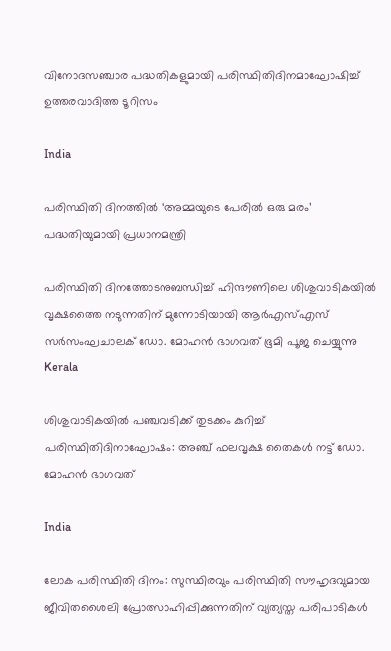വിനോദസഞ്ചാര പദ്ധതികളുമായി പരിസ്ഥിതിദിനമാഘോഷിച്ച് ഉത്തരവാദിത്ത ടൂറിസം

India

പരിസ്ഥിതി ദിനത്തില്‍ ‘അമ്മയുടെ പേരില്‍ ഒരു മരം’ പദ്ധതിയുമായി പ്രധാനമന്ത്രി

പരിസ്ഥിതി ദിനത്തോടനുബന്ധിച്ച് ഹിന്ദൗണിലെ ശിശുവാടികയില്‍ വൃക്ഷത്തൈ നടുന്നതിന് മുന്നോടിയായി ആര്‍എസ്എസ് സര്‍സംഘചാലക് ഡോ. മോഹന്‍ ഭാഗവത് ഭൂമി പൂജ ചെയ്യുന്നു
Kerala

ശിശുവാടികയില്‍ പഞ്ചവടിക്ക് തുടക്കം കുറിച്ച് പരിസ്ഥിതിദിനാഘോഷം: അഞ്ച് ഫലവൃക്ഷ തൈകള്‍ നട്ട് ഡോ. മോഹന്‍ ഭാഗവത്

India

ലോക പരിസ്ഥിതി ദിനം: സുസ്ഥിരവും പരിസ്ഥിതി സൗഹൃദവുമായ ജീവിതശൈലി പ്രോത്സാഹിപ്പിക്കുന്നതിന് വ്യത്യസ്ത പരിപാടികള്‍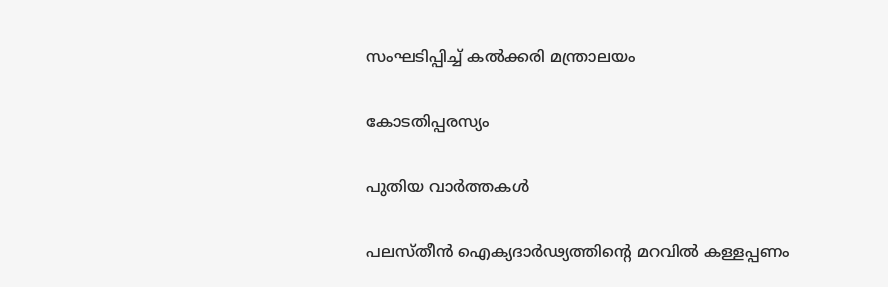സംഘടിപ്പിച്ച് കല്‍ക്കരി മന്ത്രാലയം

കോടതിപ്പരസ്യം

പുതിയ വാര്‍ത്തകള്‍

പലസ്തീൻ ഐക്യദാർഢ്യത്തിന്റെ മറവിൽ കള്ളപ്പണം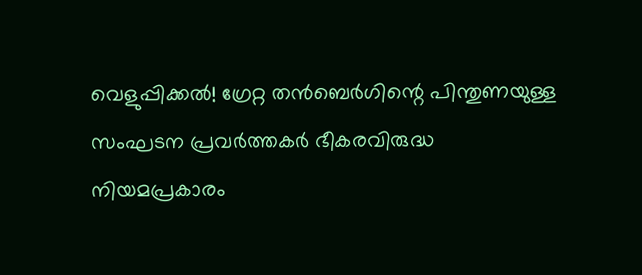വെളുപ്പിക്കൽ! ഗ്രേറ്റ തന്‍ബെര്‍ഗിന്റെ പിന്തുണയുള്ള സംഘടന പ്രവർത്തകർ ഭീകരവിരുദ്ധ നിയമപ്രകാരം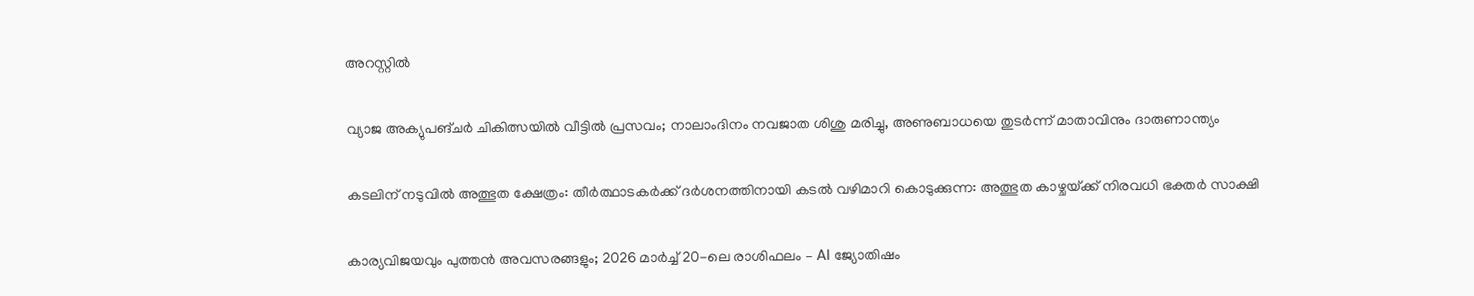അറസ്റ്റിൽ

വ്യാജ അക്യുപങ്ചർ ചികിത്സയിൽ വീട്ടിൽ പ്രസവം; നാലാംദിനം നവജാത ശിശു മരിച്ചു, അണുബാധയെ തുടർന്ന് മാതാവിനും ദാരുണാന്ത്യം

കടലിന് നടുവില്‍ അത്ഭുത ക്ഷേത്രം: തീര്‍ത്ഥാടകര്‍ക്ക് ദര്‍ശനത്തിനായി കടല്‍ വഴിമാറി കൊടുക്കുന്ന: അത്ഭുത കാഴ്ചയ്‌ക്ക് നിരവധി ഭക്തര്‍ സാക്ഷി

കാര്യവിജയവും പുത്തൻ അവസരങ്ങളും; 2026 മാർച്ച് 20-ലെ രാശിഫലം – AI ജ്യോതിഷം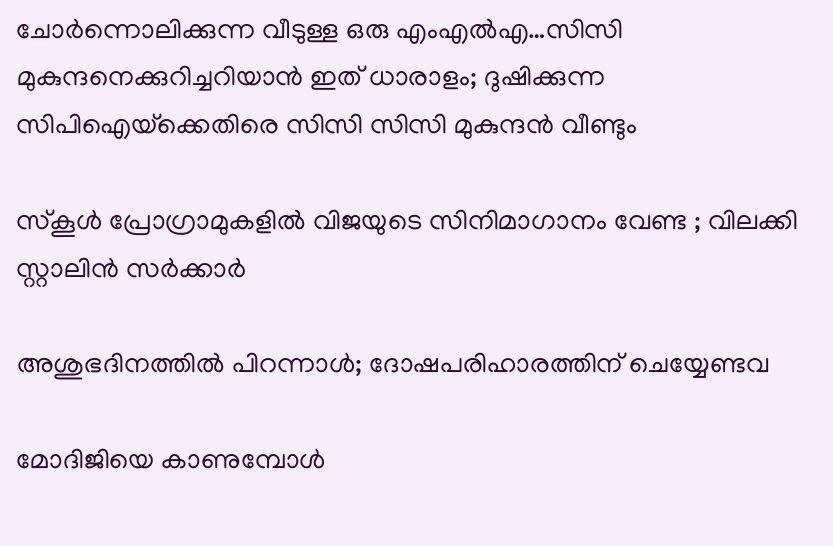ചോര്‍ന്നൊലിക്കുന്ന വീടുള്ള ഒരു എംഎല്‍എ…സിസി മുകുന്ദനെക്കുറിച്ചറിയാന്‍ ഇത് ധാരാളം; ദുഷിക്കുന്ന സിപിഐയ്‌ക്കെതിരെ സിസി സിസി മുകുന്ദന്‍ വീണ്ടും

സ്കൂൾ പ്രോഗ്രാമുകളിൽ വിജയുടെ സിനിമാഗാനം വേണ്ട ; വിലക്കി സ്റ്റാലിൻ സർക്കാർ

അശുഭദിനത്തിൽ പിറന്നാൾ; ദോഷപരിഹാരത്തിന് ചെയ്യേണ്ടവ

മോദിജിയെ കാണുമ്പോള്‍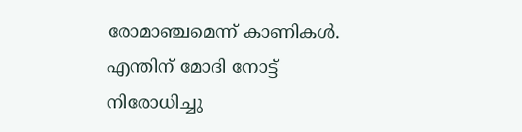രോമാഞ്ചമെന്ന് കാണികള്‍. എന്തിന് മോദി നോട്ട് നിരോധിച്ചു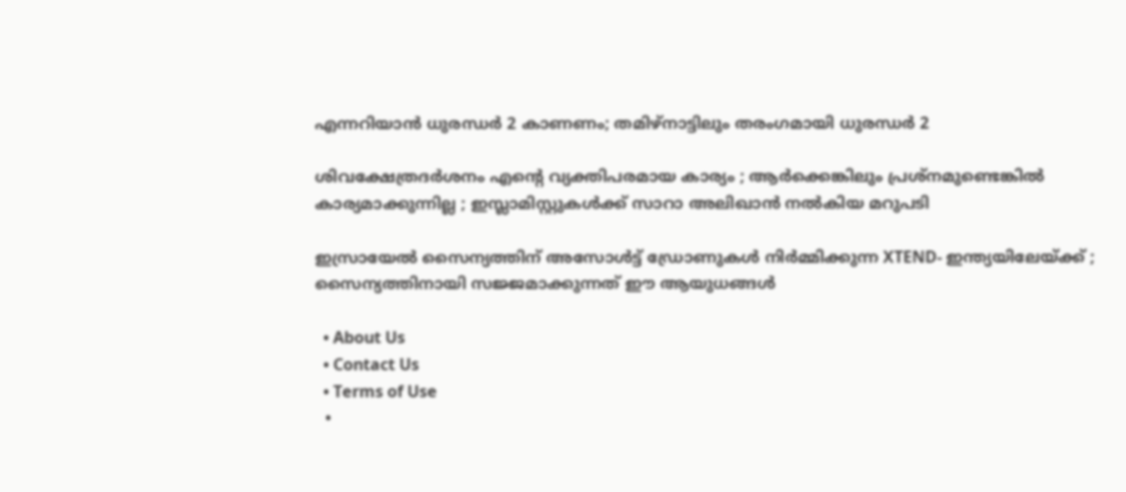എന്നറിയാന്‍ ധുരന്ധര്‍ 2 കാണണം; തമിഴ്നാട്ടിലും തരംഗമായി ധുരന്ധര്‍ 2

ശിവക്ഷേത്രദർശനം എന്റെ വ്യക്തിപരമായ കാര്യം ; ആർക്കെങ്കിലും പ്രശ്‌നമുണ്ടെങ്കിൽ കാര്യമാക്കുന്നില്ല ; ഇസ്ലാമിസ്റ്റുകൾക്ക് സാറാ അലിഖാൻ നൽകിയ മറുപടി

ഇസ്രായേൽ സൈന്യത്തിന് അസോൾട്ട് ഡ്രോണുകൾ നിർമ്മിക്കുന്ന XTEND- ഇന്ത്യയിലേയ്‌ക്ക് ; സൈന്യത്തിനായി സജ്ജമാക്കുന്നത് ഈ ആയുധങ്ങൾ

  • About Us
  • Contact Us
  • Terms of Use
  •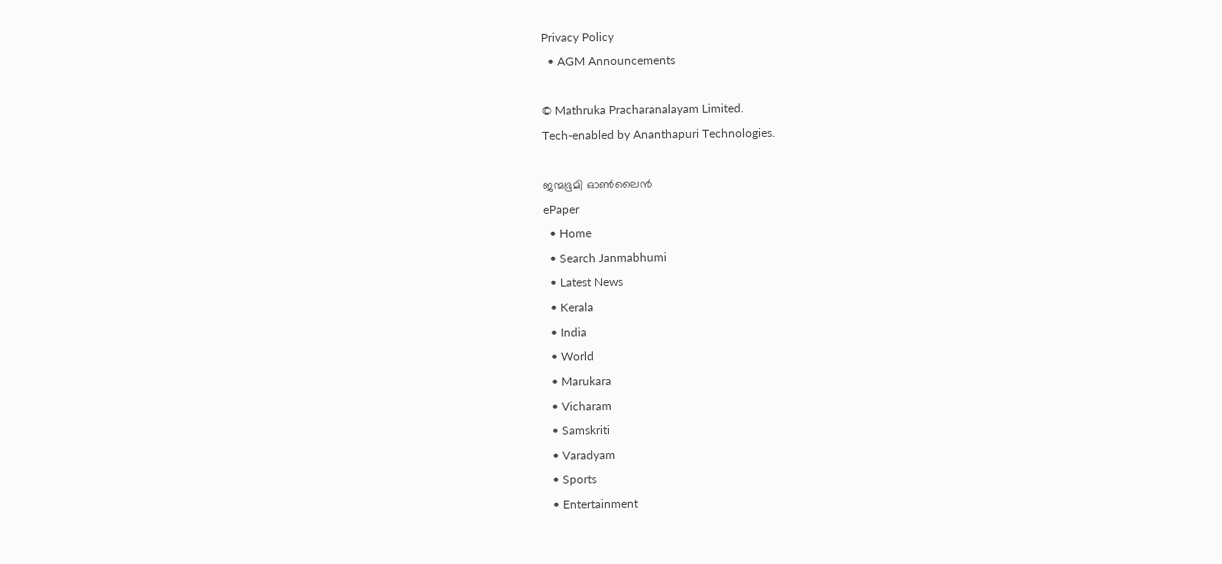Privacy Policy
  • AGM Announcements

© Mathruka Pracharanalayam Limited.
Tech-enabled by Ananthapuri Technologies.

ജന്മഭൂമി ഓണ്‍ലൈന്‍
ePaper
  • Home
  • Search Janmabhumi
  • Latest News
  • Kerala
  • India
  • World
  • Marukara
  • Vicharam
  • Samskriti
  • Varadyam
  • Sports
  • Entertainment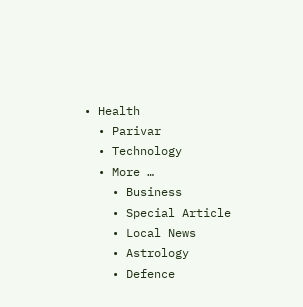• Health
  • Parivar
  • Technology
  • More …
    • Business
    • Special Article
    • Local News
    • Astrology
    • Defence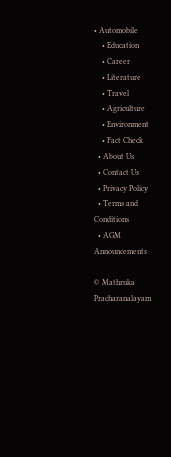• Automobile
    • Education
    • Career
    • Literature
    • Travel
    • Agriculture
    • Environment
    • Fact Check
  • About Us
  • Contact Us
  • Privacy Policy
  • Terms and Conditions
  • AGM Announcements

© Mathruka Pracharanalayam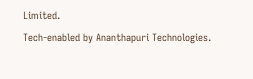Limited.
Tech-enabled by Ananthapuri Technologies.